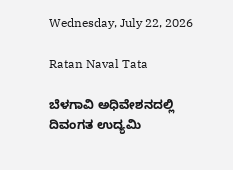Wednesday, July 22, 2026

Ratan Naval Tata

ಬೆಳಗಾವಿ ಅಧಿವೇಶನದಲ್ಲಿ ದಿವಂಗತ ಉದ್ಯಮಿ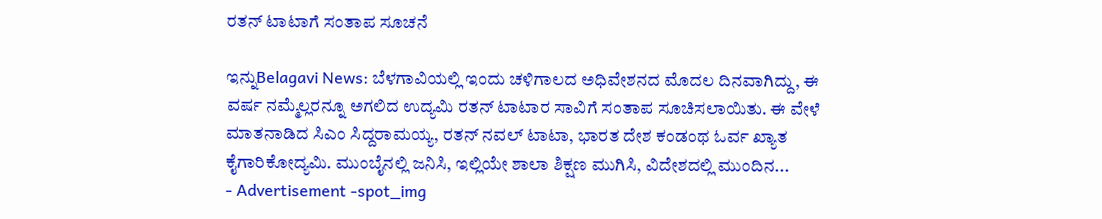ರತನ್ ಟಾಟಾಗೆ ಸಂತಾಪ ಸೂಚನೆ

ಇನ್ನುBelagavi News: ಬೆಳಗಾವಿಯಲ್ಲಿ ಇಂದು ಚಳಿಗಾಲದ ಅಧಿವೇಶನದ ಮೊದಲ ದಿನವಾಗಿದ್ದು, ಈ ವರ್ಷ ನಮ್ಮೆಲ್ಲರನ್ನೂ ಅಗಲಿದ ಉದ್ಯಮಿ ರತನ್ ಟಾಟಾರ ಸಾವಿಗೆ ಸಂತಾಪ ಸೂಚಿಸಲಾಯಿತು. ಈ ವೇಳೆ ಮಾತನಾಡಿದ ಸಿಎಂ ಸಿದ್ದರಾಮಯ್ಯ, ರತನ್ ನವಲ್ ಟಾಟಾ, ಭಾರತ ದೇಶ ಕಂಡಂಥ ಓರ್ವ ಖ್ಯಾತ ಕೈಗಾರಿಕೋದ್ಯಮಿ. ಮುಂಬೈನಲ್ಲಿ ಜನಿಸಿ, ಇಲ್ಲಿಯೇ ಶಾಲಾ ಶಿಕ್ಷಣ ಮುಗಿಸಿ, ವಿದೇಶದಲ್ಲಿ ಮುಂದಿನ...
- Advertisement -spot_img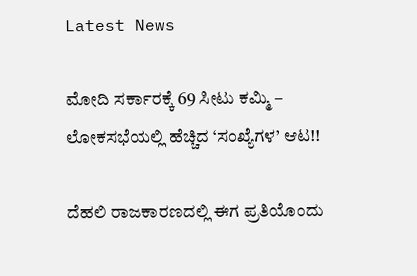Latest News

ಮೋದಿ ಸರ್ಕಾರಕ್ಕೆ 69 ಸೀಟು ಕಮ್ಮಿ – ಲೋಕಸಭೆಯಲ್ಲಿ ಹೆಚ್ಚಿದ ‘ಸಂಖ್ಯೆಗಳ’ ಆಟ!!

ದೆಹಲಿ ರಾಜಕಾರಣದಲ್ಲಿ ಈಗ ಪ್ರತಿಯೊಂದು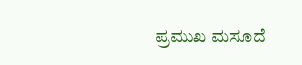ಪ್ರಮುಖ ಮಸೂದೆ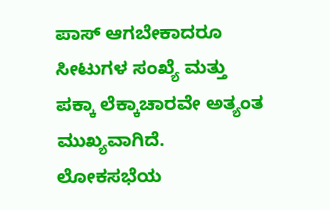ಪಾಸ್ ಆಗಬೇಕಾದರೂ ಸೀಟುಗಳ ಸಂಖ್ಯೆ ಮತ್ತು ಪಕ್ಕಾ ಲೆಕ್ಕಾಚಾರವೇ ಅತ್ಯಂತ ಮುಖ್ಯವಾಗಿದೆ. ಲೋಕಸಭೆಯ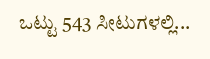ಒಟ್ಟು 543 ಸೀಟುಗಳಲ್ಲಿ...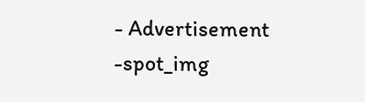- Advertisement -spot_img